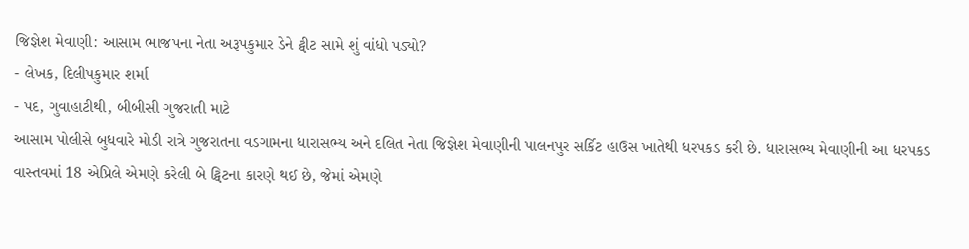જિજ્ઞેશ મેવાણી: આસામ ભાજપના નેતા અરૂપકુમાર ડેને ટ્વીટ સામે શું વાંધો પડ્યો?
- લેખક, દિલીપકુમાર શર્મા
- પદ, ગુવાહાટીથી, બીબીસી ગુજરાતી માટે
આસામ પોલીસે બુધવારે મોડી રાત્રે ગુજરાતના વડગામના ધારાસભ્ય અને દલિત નેતા જિજ્ઞેશ મેવાણીની પાલનપુર સર્કિટ હાઉસ ખાતેથી ધરપકડ કરી છે. ધારાસભ્ય મેવાણીની આ ધરપકડ વાસ્તવમાં 18 એપ્રિલે એમણે કરેલી બે ટ્વિટના કારણે થઈ છે, જેમાં એમણે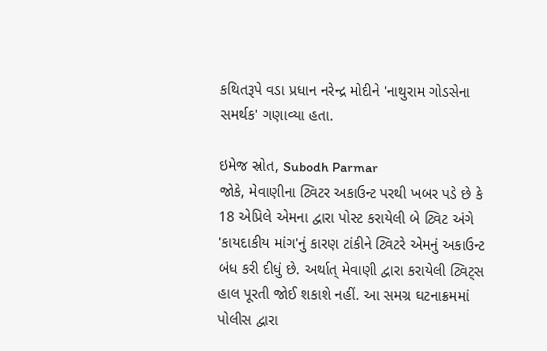કથિતરૂપે વડા પ્રધાન નરેન્દ્ર મોદીને 'નાથુરામ ગોડસેના સમર્થક' ગણાવ્યા હતા.

ઇમેજ સ્રોત, Subodh Parmar
જોકે, મેવાણીના ટ્વિટર અકાઉન્ટ પરથી ખબર પડે છે કે 18 એપ્રિલે એમના દ્વારા પોસ્ટ કરાયેલી બે ટ્વિટ અંગે 'કાયદાકીય માંગ'નું કારણ ટાંકીને ટ્વિટરે એમનું અકાઉન્ટ બંધ કરી દીધું છે. અર્થાત્ મેવાણી દ્વારા કરાયેલી ટ્વિટ્સ હાલ પૂરતી જોઈ શકાશે નહીં. આ સમગ્ર ઘટનાક્રમમાં પોલીસ દ્વારા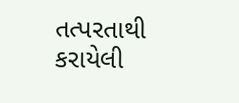તત્પરતાથી કરાયેલી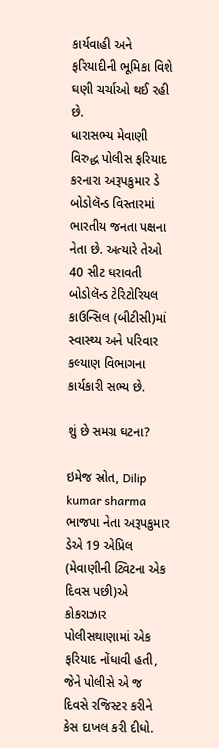કાર્યવાહી અને ફરિયાદીની ભૂમિકા વિશે ઘણી ચર્ચાઓ થઈ રહી છે.
ધારાસભ્ય મેવાણી વિરુદ્ધ પોલીસ ફરિયાદ કરનારા અરૂપકુમાર ડે બોડોલૅન્ડ વિસ્તારમાં ભારતીય જનતા પક્ષના નેતા છે. અત્યારે તેઓ 40 સીટ ધરાવતી બોડોલૅન્ડ ટેરિટોરિયલ કાઉન્સિલ (બીટીસી)માં સ્વાસ્થ્ય અને પરિવાર કલ્યાણ વિભાગના કાર્યકારી સભ્ય છે.

શું છે સમગ્ર ઘટના?

ઇમેજ સ્રોત, Dilip kumar sharma
ભાજપા નેતા અરૂપકુમાર ડેએ 19 એપ્રિલ (મેવાણીની ટ્વિટના એક દિવસ પછી)એ કોકરાઝાર પોલીસથાણામાં એક ફરિયાદ નોંધાવી હતી, જેને પોલીસે એ જ દિવસે રજિસ્ટર કરીને કેસ દાખલ કરી દીધો.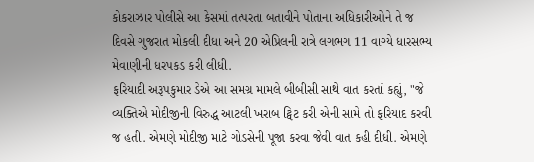કોકરાઝાર પોલીસે આ કેસમાં તત્પરતા બતાવીને પોતાના અધિકારીઓને તે જ દિવસે ગુજરાત મોકલી દીધા અને 20 એપ્રિલની રાત્રે લગભગ 11 વાગ્યે ધારસભ્ય મેવાણીની ધરપકડ કરી લીધી.
ફરિયાદી અરૂપકુમાર ડેએ આ સમગ્ર મામલે બીબીસી સાથે વાત કરતાં કહ્યું, "જે વ્યક્તિએ મોદીજીની વિરુદ્ધ આટલી ખરાબ ટ્વિટ કરી એની સામે તો ફરિયાદ કરવી જ હતી. એમણે મોદીજી માટે ગોડસેની પૂજા કરવા જેવી વાત કહી દીધી. એમણે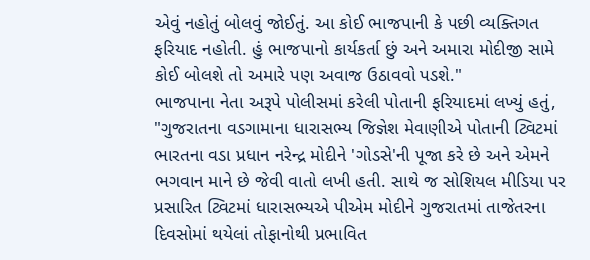એવું નહોતું બોલવું જોઈતું. આ કોઈ ભાજપાની કે પછી વ્યક્તિગત ફરિયાદ નહોતી. હું ભાજપાનો કાર્યકર્તા છું અને અમારા મોદીજી સામે કોઈ બોલશે તો અમારે પણ અવાજ ઉઠાવવો પડશે."
ભાજપાના નેતા અરૂપે પોલીસમાં કરેલી પોતાની ફરિયાદમાં લખ્યું હતું, "ગુજરાતના વડગામાના ધારાસભ્ય જિજ્ઞેશ મેવાણીએ પોતાની ટ્વિટમાં ભારતના વડા પ્રધાન નરેન્દ્ર મોદીને 'ગોડસે'ની પૂજા કરે છે અને એમને ભગવાન માને છે જેવી વાતો લખી હતી. સાથે જ સોશિયલ મીડિયા પર પ્રસારિત ટ્વિટમાં ધારાસભ્યએ પીએમ મોદીને ગુજરાતમાં તાજેતરના દિવસોમાં થયેલાં તોફાનોથી પ્રભાવિત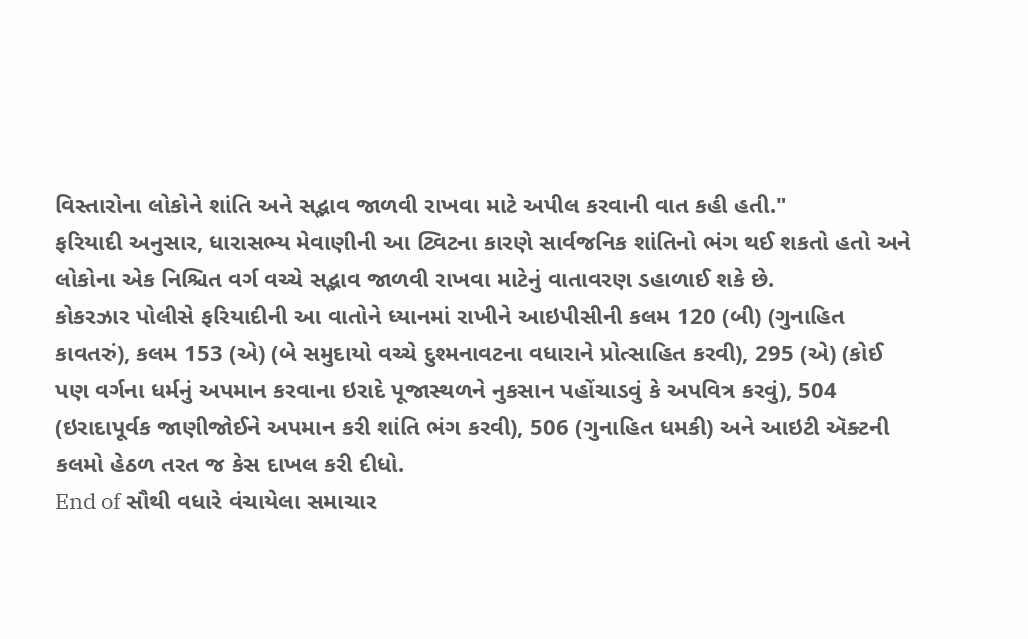વિસ્તારોના લોકોને શાંતિ અને સદ્ભાવ જાળવી રાખવા માટે અપીલ કરવાની વાત કહી હતી."
ફરિયાદી અનુસાર, ધારાસભ્ય મેવાણીની આ ટ્વિટના કારણે સાર્વજનિક શાંતિનો ભંગ થઈ શકતો હતો અને લોકોના એક નિશ્ચિત વર્ગ વચ્ચે સદ્ભાવ જાળવી રાખવા માટેનું વાતાવરણ ડહાળાઈ શકે છે.
કોકરઝાર પોલીસે ફરિયાદીની આ વાતોને ધ્યાનમાં રાખીને આઇપીસીની કલમ 120 (બી) (ગુનાહિત કાવતરું), કલમ 153 (એ) (બે સમુદાયો વચ્ચે દુશ્મનાવટના વધારાને પ્રોત્સાહિત કરવી), 295 (એ) (કોઈ પણ વર્ગના ધર્મનું અપમાન કરવાના ઇરાદે પૂજાસ્થળને નુકસાન પહોંચાડવું કે અપવિત્ર કરવું), 504 (ઇરાદાપૂર્વક જાણીજોઈને અપમાન કરી શાંતિ ભંગ કરવી), 506 (ગુનાહિત ધમકી) અને આઇટી ઍક્ટની કલમો હેઠળ તરત જ કેસ દાખલ કરી દીધો.
End of સૌથી વધારે વંચાયેલા સમાચાર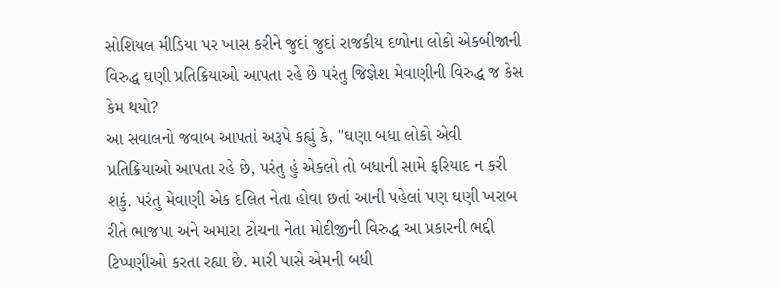સોશિયલ મીડિયા પર ખાસ કરીને જુદાં જુદાં રાજકીય દળોના લોકો એકબીજાની વિરુદ્ધ ઘણી પ્રતિક્રિયાઓ આપતા રહે છે પરંતુ જિજ્ઞેશ મેવાણીની વિરુદ્ધ જ કેસ કેમ થયો?
આ સવાલનો જવાબ આપતાં અરૂપે કહ્યું કે, "ઘણા બધા લોકો એવી પ્રતિક્રિયાઓ આપતા રહે છે, પરંતુ હું એકલો તો બધાની સામે ફરિયાદ ન કરી શકું. પરંતુ મેવાણી એક દલિત નેતા હોવા છતાં આની પહેલાં પણ ઘણી ખરાબ રીતે ભાજપા અને અમારા ટોચના નેતા મોદીજીની વિરુદ્ધ આ પ્રકારની ભદ્દી ટિપ્પણીઓ કરતા રહ્યા છે. મારી પાસે એમની બધી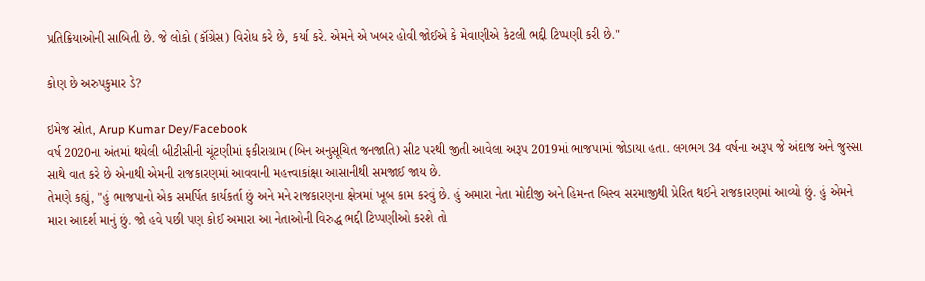પ્રતિક્રિયાઓની સાબિતી છે. જે લોકો (કૉંગ્રેસ) વિરોધ કરે છે, કર્યા કરે. એમને એ ખબર હોવી જોઈએ કે મેવાણીએ કેટલી ભદ્દી ટિપ્પણી કરી છે."

કોણ છે અરુપકુમાર ડે?

ઇમેજ સ્રોત, Arup Kumar Dey/Facebook
વર્ષ 2020ના અંતમાં થયેલી બીટીસીની ચૂંટણીમાં ફકીરાગ્રામ (બિન અનુસૂચિત જનજાતિ) સીટ પરથી જીતી આવેલા અરૂપ 2019માં ભાજપામાં જોડાયા હતા. લગભગ 34 વર્ષના અરૂપ જે અંદાજ અને જુસ્સા સાથે વાત કરે છે એનાથી એમની રાજકારણમાં આવવાની મહત્ત્વાકાંક્ષા આસાનીથી સમજાઈ જાય છે.
તેમણે કહ્યું, "હું ભાજપાનો એક સમર્પિત કાર્યકર્તા છું અને મને રાજકારણના ક્ષેત્રમાં ખૂબ કામ કરવું છે. હું અમારા નેતા મોદીજી અને હિમન્ત બિસ્વ સરમાજીથી પ્રેરિત થઈને રાજકારણમાં આવ્યો છું. હું એમને મારા આદર્શ માનું છું. જો હવે પછી પણ કોઈ અમારા આ નેતાઓની વિરુદ્ધ ભદ્દી ટિપ્પણીઓ કરશે તો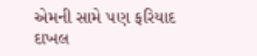એમની સામે પણ ફરિયાદ દાખલ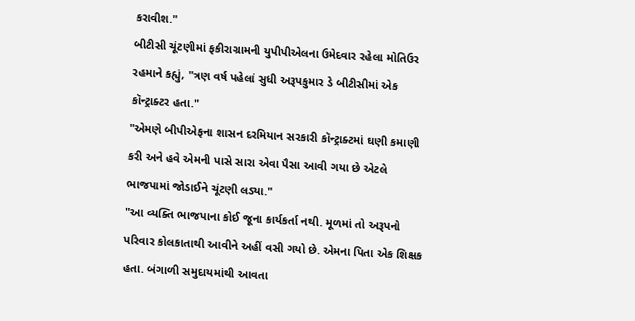કરાવીશ."
બીટીસી ચૂંટણીમાં ફકીરાગ્રામની યુપીપીએલના ઉમેદવાર રહેલા મોતિઉર રહમાને કહ્યું, "ત્રણ વર્ષ પહેલાં સુધી અરૂપકુમાર ડે બીટીસીમાં એક કૉન્ટ્રાક્ટર હતા."
"એમણે બીપીએફના શાસન દરમિયાન સરકારી કૉન્ટ્રાક્ટમાં ઘણી કમાણી કરી અને હવે એમની પાસે સારા એવા પૈસા આવી ગયા છે એટલે ભાજપામાં જોડાઈને ચૂંટણી લડ્યા."
"આ વ્યક્તિ ભાજપાના કોઈ જૂના કાર્યકર્તા નથી. મૂળમાં તો અરૂપનો પરિવાર કોલકાતાથી આવીને અહીં વસી ગયો છે. એમના પિતા એક શિક્ષક હતા. બંગાળી સમુદાયમાંથી આવતા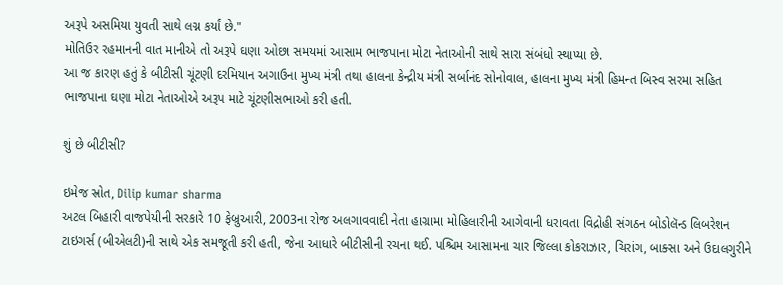અરૂપે અસમિયા યુવતી સાથે લગ્ન કર્યાં છે."
મોતિઉર રહમાનની વાત માનીએ તો અરૂપે ઘણા ઓછા સમયમાં આસામ ભાજપાના મોટા નેતાઓની સાથે સારા સંબંધો સ્થાપ્યા છે.
આ જ કારણ હતું કે બીટીસી ચૂંટણી દરમિયાન અગાઉના મુખ્ય મંત્રી તથા હાલના કેન્દ્રીય મંત્રી સર્બાનંદ સોનોવાલ, હાલના મુખ્ય મંત્રી હિમન્ત બિસ્વ સરમા સહિત ભાજપાના ઘણા મોટા નેતાઓએ અરૂપ માટે ચૂંટણીસભાઓ કરી હતી.

શું છે બીટીસી?

ઇમેજ સ્રોત, Dilip kumar sharma
અટલ બિહારી વાજપેયીની સરકારે 10 ફેબ્રુઆરી, 2003ના રોજ અલગાવવાદી નેતા હાગ્રામા મોહિલારીની આગેવાની ધરાવતા વિદ્રોહી સંગઠન બોડોલૅન્ડ લિબરેશન ટાઇગર્સ (બીએલટી)ની સાથે એક સમજૂતી કરી હતી, જેના આધારે બીટીસીની રચના થઈ. પશ્ચિમ આસામના ચાર જિલ્લા કોકરાઝાર, ચિરાંગ, બાક્સા અને ઉદાલગુરીને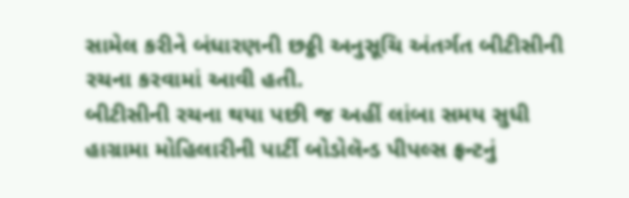સામેલ કરીને બંધારણની છઠ્ઠી અનુસૂચિ અંતર્ગત બીટીસીની રચના કરવામાં આવી હતી.
બીટીસીની રચના થયા પછી જ અહીં લાંબા સમય સુધી હાગ્રામા મોહિલારીની પાર્ટી બોડોલૅન્ડ પીપલ્સ ફ્રન્ટનું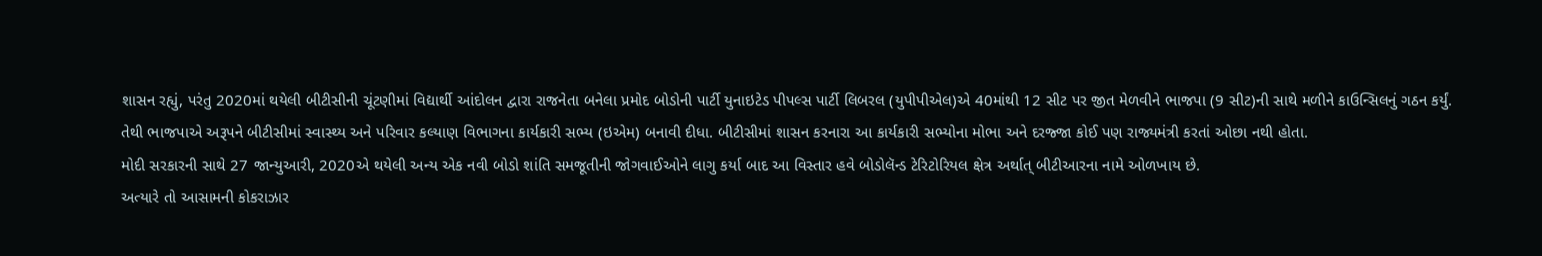શાસન રહ્યું, પરંતુ 2020માં થયેલી બીટીસીની ચૂંટણીમાં વિદ્યાર્થી આંદોલન દ્વારા રાજનેતા બનેલા પ્રમોદ બોડોની પાર્ટી યુનાઇટેડ પીપલ્સ પાર્ટી લિબરલ (યુપીપીએલ)એ 40માંથી 12 સીટ પર જીત મેળવીને ભાજપા (9 સીટ)ની સાથે મળીને કાઉન્સિલનું ગઠન કર્યું.
તેથી ભાજપાએ અરૂપને બીટીસીમાં સ્વાસ્થ્ય અને પરિવાર કલ્યાણ વિભાગના કાર્યકારી સભ્ય (ઇએમ) બનાવી દીધા. બીટીસીમાં શાસન કરનારા આ કાર્યકારી સભ્યોના મોભા અને દરજ્જા કોઈ પણ રાજ્યમંત્રી કરતાં ઓછા નથી હોતા.
મોદી સરકારની સાથે 27 જાન્યુઆરી, 2020એ થયેલી અન્ય એક નવી બોડો શાંતિ સમજૂતીની જોગવાઈઓને લાગુ કર્યા બાદ આ વિસ્તાર હવે બોડોલૅન્ડ ટેરિટોરિયલ ક્ષેત્ર અર્થાત્ બીટીઆરના નામે ઓળખાય છે.
અત્યારે તો આસામની કોકરાઝાર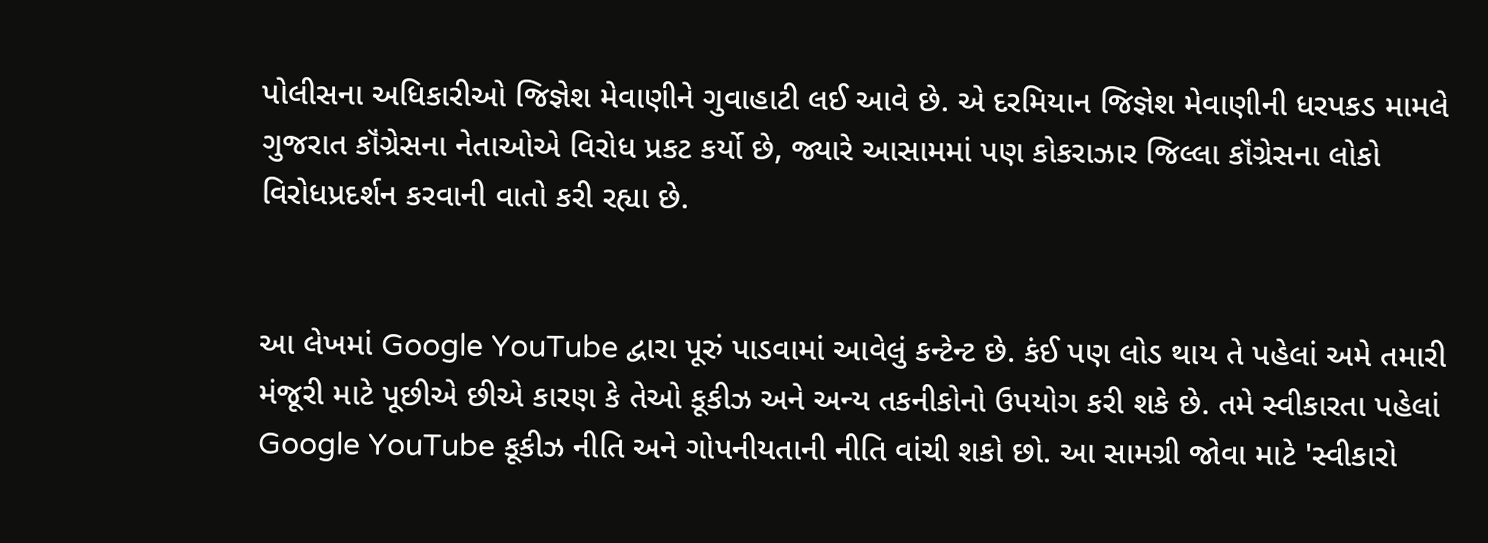પોલીસના અધિકારીઓ જિજ્ઞેશ મેવાણીને ગુવાહાટી લઈ આવે છે. એ દરમિયાન જિજ્ઞેશ મેવાણીની ધરપકડ મામલે ગુજરાત કૉંગ્રેસના નેતાઓએ વિરોધ પ્રકટ કર્યો છે, જ્યારે આસામમાં પણ કોકરાઝાર જિલ્લા કૉંગ્રેસના લોકો વિરોધપ્રદર્શન કરવાની વાતો કરી રહ્યા છે.


આ લેખમાં Google YouTube દ્વારા પૂરું પાડવામાં આવેલું કન્ટેન્ટ છે. કંઈ પણ લોડ થાય તે પહેલાં અમે તમારી મંજૂરી માટે પૂછીએ છીએ કારણ કે તેઓ કૂકીઝ અને અન્ય તકનીકોનો ઉપયોગ કરી શકે છે. તમે સ્વીકારતા પહેલાં Google YouTube કૂકીઝ નીતિ અને ગોપનીયતાની નીતિ વાંચી શકો છો. આ સામગ્રી જોવા માટે 'સ્વીકારો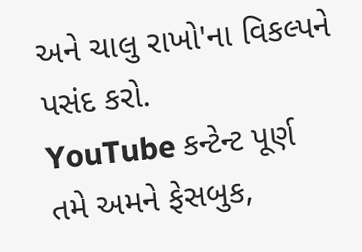અને ચાલુ રાખો'ના વિકલ્પને પસંદ કરો.
YouTube કન્ટેન્ટ પૂર્ણ
તમે અમને ફેસબુક,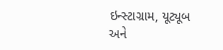ઇન્સ્ટાગ્રામ, યૂટ્યૂબ અને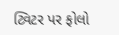ટ્વિટર પર ફોલો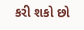કરી શકો છો